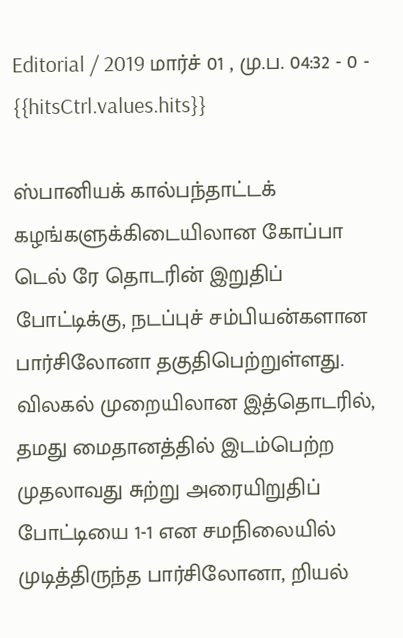Editorial / 2019 மார்ச் 01 , மு.ப. 04:32 - 0 - {{hitsCtrl.values.hits}}

ஸ்பானியக் கால்பந்தாட்டக் கழங்களுக்கிடையிலான கோப்பா டெல் ரே தொடரின் இறுதிப் போட்டிக்கு, நடப்புச் சம்பியன்களான பார்சிலோனா தகுதிபெற்றுள்ளது.
விலகல் முறையிலான இத்தொடரில், தமது மைதானத்தில் இடம்பெற்ற முதலாவது சுற்று அரையிறுதிப் போட்டியை 1-1 என சமநிலையில் முடித்திருந்த பார்சிலோனா, றியல்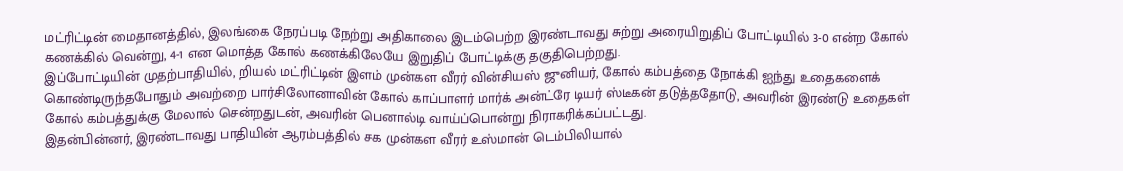மட்ரிட்டின் மைதானத்தில், இலங்கை நேரப்படி நேற்று அதிகாலை இடம்பெற்ற இரண்டாவது சுற்று அரையிறுதிப் போட்டியில் 3-0 என்ற கோல் கணக்கில் வென்று, 4-1 என மொத்த கோல் கணக்கிலேயே இறுதிப் போட்டிக்கு தகுதிபெற்றது.
இப்போட்டியின் முதற்பாதியில், றியல் மட்ரிட்டின் இளம் முன்கள வீரர் வின்சியஸ் ஜுனியர், கோல் கம்பத்தை நோக்கி ஐந்து உதைகளைக் கொண்டிருந்தபோதும் அவற்றை பார்சிலோனாவின் கோல் காப்பாளர் மார்க் அன்ட்ரே டியர் ஸ்டீகன் தடுத்ததோடு, அவரின் இரண்டு உதைகள் கோல் கம்பத்துக்கு மேலால் சென்றதுடன், அவரின் பெனால்டி வாய்ப்பொன்று நிராகரிக்கப்பட்டது.
இதன்பின்னர், இரண்டாவது பாதியின் ஆரம்பத்தில் சக முன்கள வீரர் உஸ்மான் டெம்பிலியால்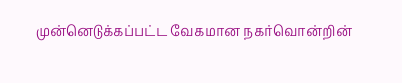முன்னெடுக்கப்பட்ட வேகமான நகர்வொன்றின்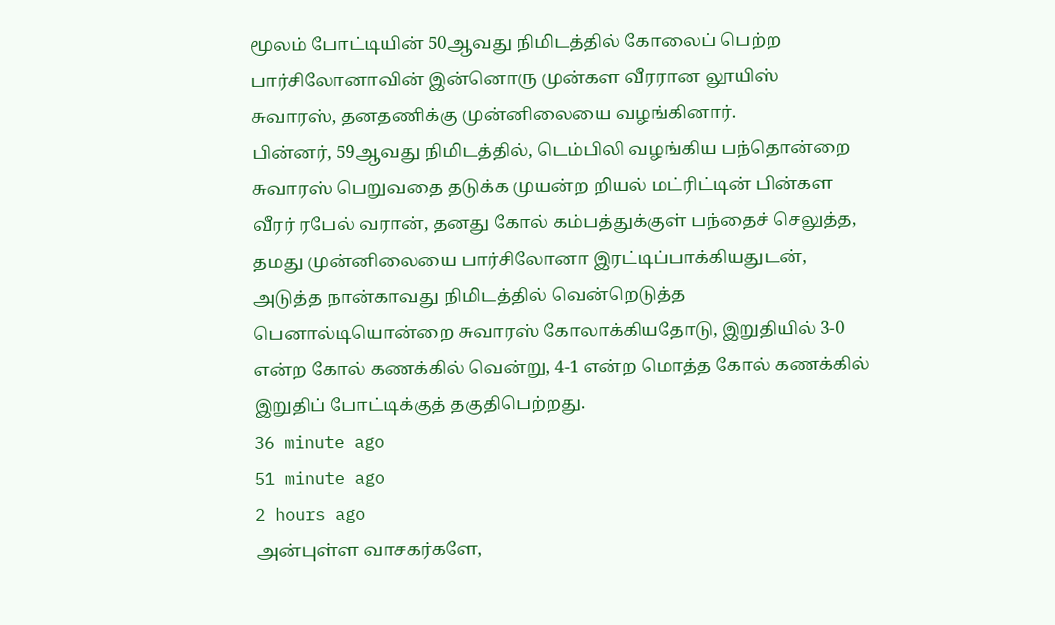மூலம் போட்டியின் 50ஆவது நிமிடத்தில் கோலைப் பெற்ற பார்சிலோனாவின் இன்னொரு முன்கள வீரரான லூயிஸ் சுவாரஸ், தனதணிக்கு முன்னிலையை வழங்கினார்.
பின்னர், 59ஆவது நிமிடத்தில், டெம்பிலி வழங்கிய பந்தொன்றை சுவாரஸ் பெறுவதை தடுக்க முயன்ற றியல் மட்ரிட்டின் பின்கள வீரர் ரபேல் வரான், தனது கோல் கம்பத்துக்குள் பந்தைச் செலுத்த, தமது முன்னிலையை பார்சிலோனா இரட்டிப்பாக்கியதுடன், அடுத்த நான்காவது நிமிடத்தில் வென்றெடுத்த பெனால்டியொன்றை சுவாரஸ் கோலாக்கியதோடு, இறுதியில் 3-0 என்ற கோல் கணக்கில் வென்று, 4-1 என்ற மொத்த கோல் கணக்கில் இறுதிப் போட்டிக்குத் தகுதிபெற்றது.
36 minute ago
51 minute ago
2 hours ago
அன்புள்ள வாசகர்களே,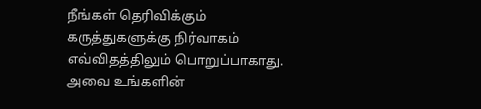நீங்கள் தெரிவிக்கும் கருத்துகளுக்கு நிர்வாகம் எவ்விதத்திலும் பொறுப்பாகாது. அவை உங்களின்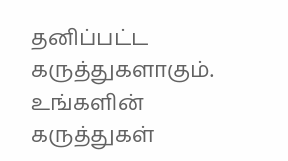தனிப்பட்ட கருத்துகளாகும். உங்களின் கருத்துகள்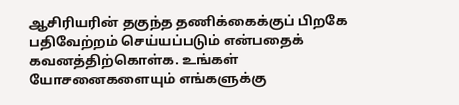ஆசிரியரின் தகுந்த தணிக்கைக்குப் பிறகே பதிவேற்றம் செய்யப்படும் என்பதைக் கவனத்திற்கொள்க. உங்கள் யோசனைகளையும் எங்களுக்கு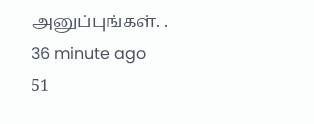அனுப்புங்கள். .
36 minute ago
51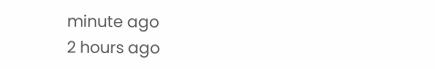minute ago
2 hours ago